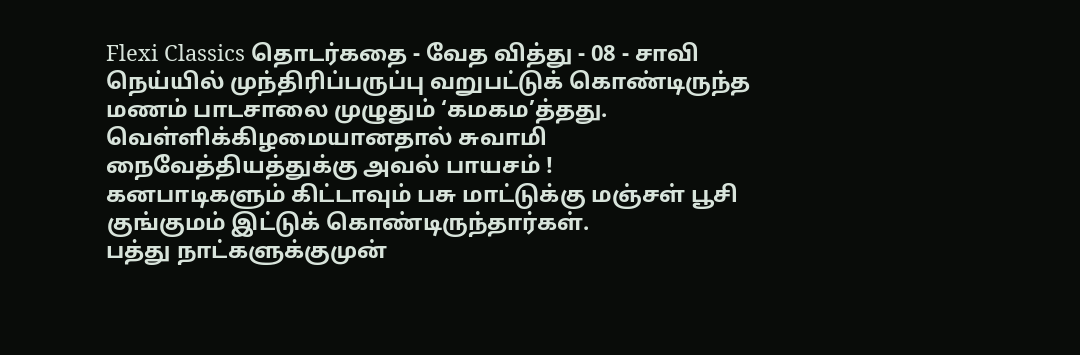Flexi Classics தொடர்கதை - வேத வித்து - 08 - சாவி
நெய்யில் முந்திரிப்பருப்பு வறுபட்டுக் கொண்டிருந்த மணம் பாடசாலை முழுதும் ‘கமகம’த்தது. வெள்ளிக்கிழமையானதால் சுவாமி நைவேத்தியத்துக்கு அவல் பாயசம் !
கனபாடிகளும் கிட்டாவும் பசு மாட்டுக்கு மஞ்சள் பூசி குங்குமம் இட்டுக் கொண்டிருந்தார்கள்.
பத்து நாட்களுக்குமுன்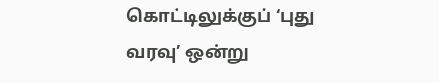கொட்டிலுக்குப் ‘புது வரவு’ ஒன்று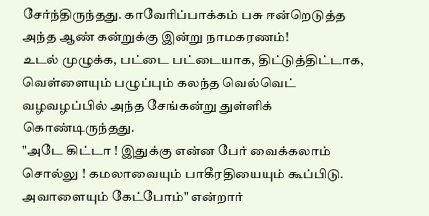சேர்ந்திருந்தது. காவேரிப்பாக்கம் பசு ஈன்றெடுத்த அந்த ஆண் கன்றுக்கு இன்று நாமகரணம்!
உடல் முழுக்க, பட்டை பட்டையாக, திட்டுத்திட்டாக, வெள்ளையும் பழுப்பும் கலந்த வெல்வெட் வழவழப்பில் அந்த சேங்கன்று துள்ளிக் கொண்டிருந்தது.
"அடே கிட்டா ! இதுக்கு என்ன பேர் வைக்கலாம் சொல்லு ! கமலாவையும் பாகீரதியையும் கூப்பிடு. அவாளையும் கேட்போம்" என்றார்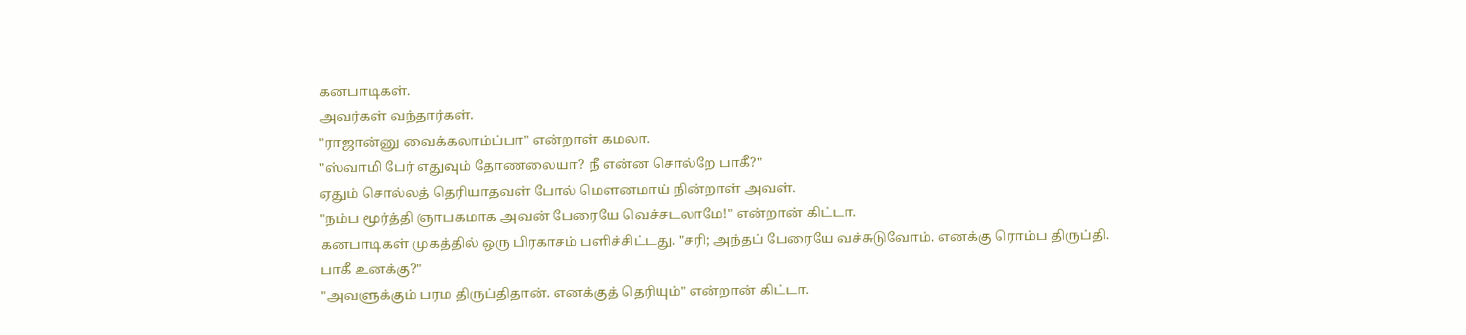கனபாடிகள்.
அவர்கள் வந்தார்கள்.
"ராஜான்னு வைக்கலாம்ப்பா" என்றாள் கமலா.
"ஸ்வாமி பேர் எதுவும் தோணலையா? நீ என்ன சொல்றே பாகீ?"
ஏதும் சொல்லத் தெரியாதவள் போல் மெளனமாய் நின்றாள் அவள்.
"நம்ப மூர்த்தி ஞாபகமாக அவன் பேரையே வெச்சடலாமே!" என்றான் கிட்டா.
கனபாடிகள் முகத்தில் ஒரு பிரகாசம் பளிச்சிட்டது. "சரி; அந்தப் பேரையே வச்சுடுவோம். எனக்கு ரொம்ப திருப்தி. பாகீ உனக்கு?"
"அவளுக்கும் பரம திருப்திதான். எனக்குத் தெரியும்" என்றான் கிட்டா.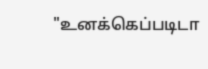"உனக்கெப்படிடா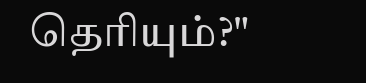தெரியும்?"